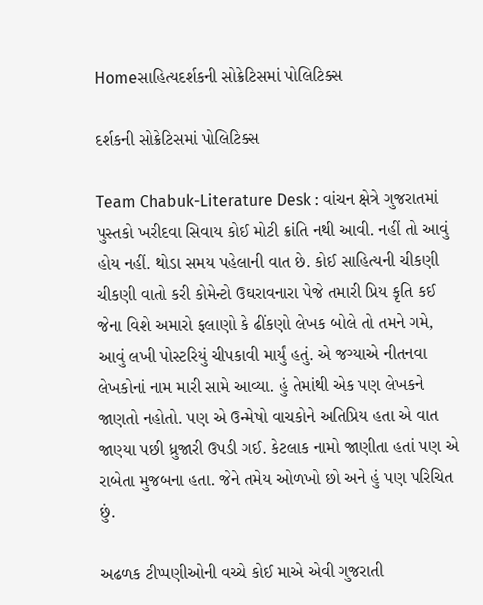Homeસાહિત્યદર્શકની સોક્રેટિસમાં પોલિટિક્સ

દર્શકની સોક્રેટિસમાં પોલિટિક્સ

Team Chabuk-Literature Desk : વાંચન ક્ષેત્રે ગુજરાતમાં પુસ્તકો ખરીદવા સિવાય કોઈ મોટી ક્રાંતિ નથી આવી. નહીં તો આવું હોય નહીં. થોડા સમય પહેલાની વાત છે. કોઈ સાહિત્યની ચીકણી ચીકણી વાતો કરી કોમેન્ટો ઉઘરાવનારા પેજે તમારી પ્રિય કૃતિ કઈ જેના વિશે અમારો ફલાણો કે ઢીંકણો લેખક બોલે તો તમને ગમે, આવું લખી પોસ્ટરિયું ચીપકાવી માર્યું હતું. એ જગ્યાએ નીતનવા લેખકોનાં નામ મારી સામે આવ્યા. હું તેમાંથી એક પણ લેખકને જાણતો નહોતો. પણ એ ઉન્મેષો વાચકોને અતિપ્રિય હતા એ વાત જાણ્યા પછી ધ્રુજારી ઉપડી ગઈ. કેટલાક નામો જાણીતા હતાં પણ એ રાબેતા મુજબના હતા. જેને તમેય ઓળખો છો અને હું પણ પરિચિત છું.

અઢળક ટીપ્પણીઓની વચ્ચે કોઈ માએ એવી ગુજરાતી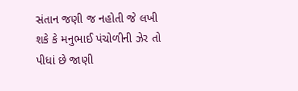સંતાન જણી જ નહોતી જે લખી શકે કે મનુભાઈ પંચોળીની ઝેર તો પીધાં છે જાણી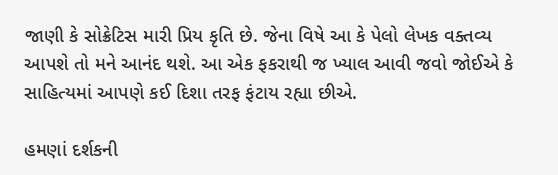જાણી કે સોક્રેટિસ મારી પ્રિય કૃતિ છે. જેના વિષે આ કે પેલો લેખક વક્તવ્ય આપશે તો મને આનંદ થશે. આ એક ફકરાથી જ ખ્યાલ આવી જવો જોઈએ કે સાહિત્યમાં આપણે કઈ દિશા તરફ ફંટાય રહ્યા છીએ.

હમણાં દર્શકની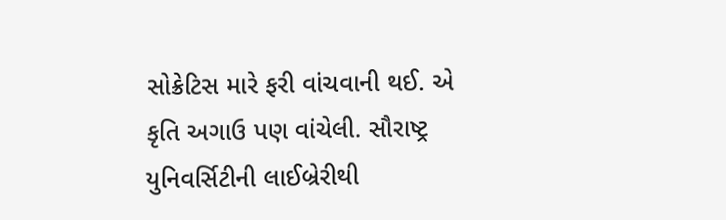સોક્રેટિસ મારે ફરી વાંચવાની થઈ. એ કૃતિ અગાઉ પણ વાંચેલી. સૌરાષ્ટ્ર યુનિવર્સિટીની લાઈબ્રેરીથી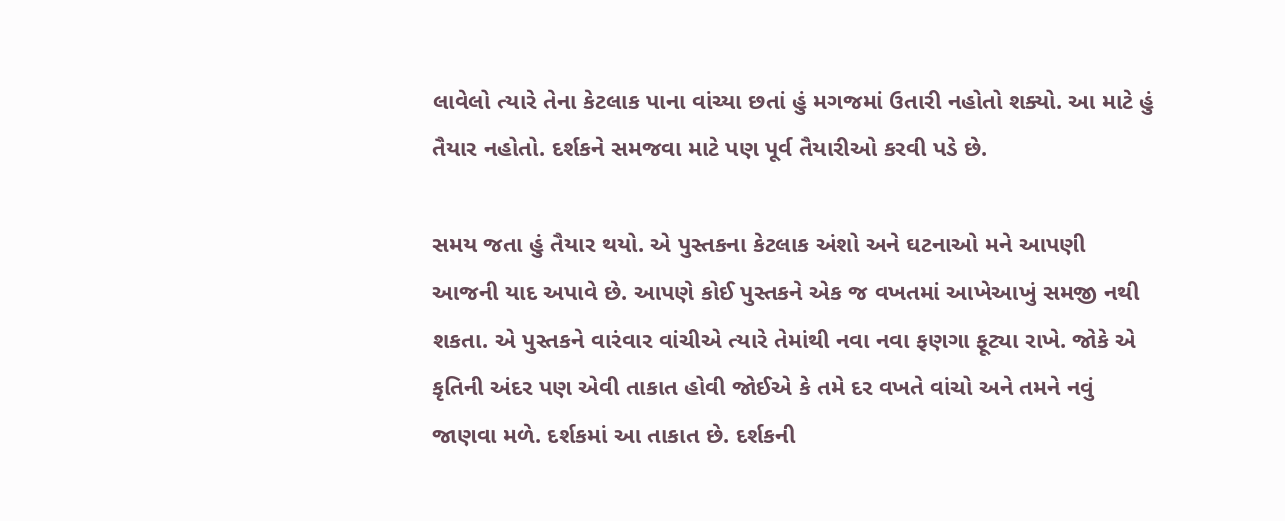લાવેલો ત્યારે તેના કેટલાક પાના વાંચ્યા છતાં હું મગજમાં ઉતારી નહોતો શક્યો. આ માટે હું તૈયાર નહોતો. દર્શકને સમજવા માટે પણ પૂર્વ તૈયારીઓ કરવી પડે છે.

સમય જતા હું તૈયાર થયો. એ પુસ્તકના કેટલાક અંશો અને ઘટનાઓ મને આપણી આજની યાદ અપાવે છે. આપણે કોઈ પુસ્તકને એક જ વખતમાં આખેઆખું સમજી નથી શકતા. એ પુસ્તકને વારંવાર વાંચીએ ત્યારે તેમાંથી નવા નવા ફણગા ફૂટ્યા રાખે. જોકે એ કૃતિની અંદર પણ એવી તાકાત હોવી જોઈએ કે તમે દર વખતે વાંચો અને તમને નવું જાણવા મળે. દર્શકમાં આ તાકાત છે. દર્શકની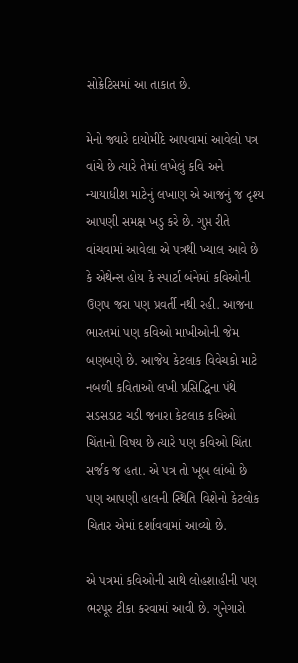સોક્રેટિસમાં આ તાકાત છે.

મેનો જ્યારે દાયોમીદે આપવામાં આવેલો પત્ર વાંચે છે ત્યારે તેમાં લખેલું કવિ અને ન્યાયાધીશ માટેનું લખાણ એ આજનું જ દૃશ્ય આપણી સમક્ષ ખડુ કરે છે. ગુપ્ત રીતે વાંચવામાં આવેલા એ પત્રથી ખ્યાલ આવે છે કે એથેન્સ હોય કે સ્પાર્ટા બંનેમાં કવિઓની ઉણપ જરા પણ પ્રવર્તી નથી રહી. આજના ભારતમાં પણ કવિઓ માખીઓની જેમ બણબણે છે. આજેય કેટલાક વિવેચકો માટે નબળી કવિતાઓ લખી પ્રસિદ્ધિના પંથે સડસડાટ ચડી જનારા કેટલાક કવિઓ ચિંતાનો વિષય છે ત્યારે પણ કવિઓ ચિંતા સર્જક જ હતા. એ પત્ર તો ખૂબ લાંબો છે પણ આપણી હાલની સ્થિતિ વિશેનો કેટલોક ચિતાર એમાં દર્શાવવામાં આવ્યો છે.

એ પત્રમાં કવિઓની સાથે લોહશાહીની પણ ભરપૂર ટીકા કરવામાં આવી છે. ગુનેગારો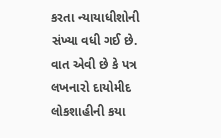કરતા ન્યાયાધીશોની સંખ્યા વધી ગઈ છે. વાત એવી છે કે પત્ર લખનારો દાયોમીદ લોકશાહીની કયા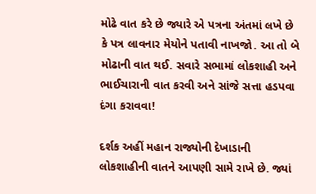મોઢે વાત કરે છે જ્યારે એ પત્રના અંતમાં લખે છે કે પત્ર લાવનાર મેયોને પતાવી નાખજો. આ તો બે મોઢાની વાત થઈ. સવારે સભામાં લોકશાહી અને ભાઈચારાની વાત કરવી અને સાંજે સત્તા હડપવા દંગા કરાવવા!

દર્શક અહીં મહાન રાજ્યોની દેખાડાની લોકશાહીની વાતને આપણી સામે રાખે છે. જ્યાં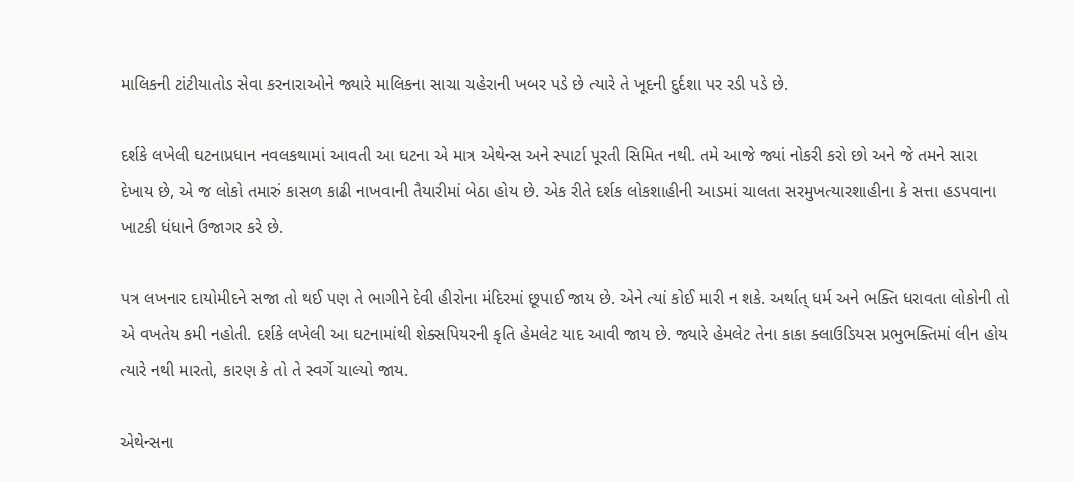માલિકની ટાંટીયાતોડ સેવા કરનારાઓને જ્યારે માલિકના સાચા ચહેરાની ખબર પડે છે ત્યારે તે ખૂદની દુર્દશા પર રડી પડે છે.

દર્શકે લખેલી ઘટનાપ્રધાન નવલકથામાં આવતી આ ઘટના એ માત્ર એથેન્સ અને સ્પાર્ટા પૂરતી સિમિત નથી. તમે આજે જ્યાં નોકરી કરો છો અને જે તમને સારા દેખાય છે, એ જ લોકો તમારું કાસળ કાઢી નાખવાની તૈયારીમાં બેઠા હોય છે. એક રીતે દર્શક લોકશાહીની આડમાં ચાલતા સરમુખત્યારશાહીના કે સત્તા હડપવાના ખાટકી ધંધાને ઉજાગર કરે છે.

પત્ર લખનાર દાયોમીદને સજા તો થઈ પણ તે ભાગીને દેવી હીરોના મંદિરમાં છૂપાઈ જાય છે. એને ત્યાં કોઈ મારી ન શકે. અર્થાત્ ધર્મ અને ભક્તિ ધરાવતા લોકોની તો એ વખતેય કમી નહોતી. દર્શકે લખેલી આ ઘટનામાંથી શેક્સપિયરની કૃતિ હેમલેટ યાદ આવી જાય છે. જ્યારે હેમલેટ તેના કાકા ક્લાઉડિયસ પ્રભુભક્તિમાં લીન હોય ત્યારે નથી મારતો, કારણ કે તો તે સ્વર્ગે ચાલ્યો જાય.

એથેન્સના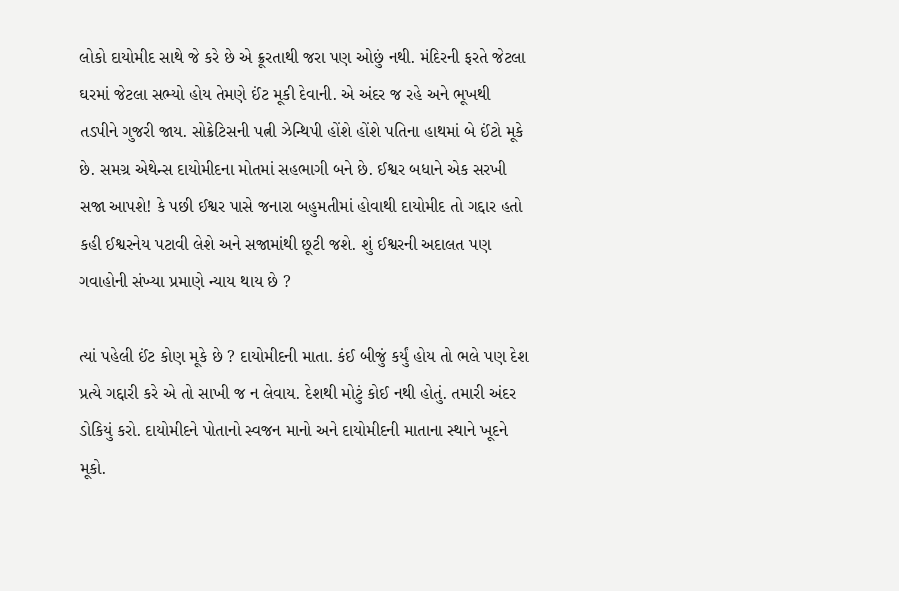લોકો દાયોમીદ સાથે જે કરે છે એ ક્રૂરતાથી જરા પણ ઓછું નથી. મંદિરની ફરતે જેટલા ઘરમાં જેટલા સભ્યો હોય તેમણે ઈંટ મૂકી દેવાની. એ અંદર જ રહે અને ભૂખથી તડપીને ગુજરી જાય. સોક્રેટિસની પત્ની ઝેન્થિપી હોંશે હોંશે પતિના હાથમાં બે ઈંટો મૂકે છે. સમગ્ર એથેન્સ દાયોમીદના મોતમાં સહભાગી બને છે. ઈશ્વર બધાને એક સરખી સજા આપશે! કે પછી ઈશ્વર પાસે જનારા બહુમતીમાં હોવાથી દાયોમીદ તો ગદ્દાર હતો કહી ઈશ્વરનેય પટાવી લેશે અને સજામાંથી છૂટી જશે. શું ઈશ્વરની અદાલત પણ ગવાહોની સંખ્યા પ્રમાણે ન્યાય થાય છે ?

ત્યાં પહેલી ઈંટ કોણ મૂકે છે ? દાયોમીદની માતા. કંઈ બીજું કર્યું હોય તો ભલે પણ દેશ પ્રત્યે ગદ્દારી કરે એ તો સાખી જ ન લેવાય. દેશથી મોટું કોઈ નથી હોતું. તમારી અંદર ડોકિયું કરો. દાયોમીદને પોતાનો સ્વજન માનો અને દાયોમીદની માતાના સ્થાને ખૂદને મૂકો.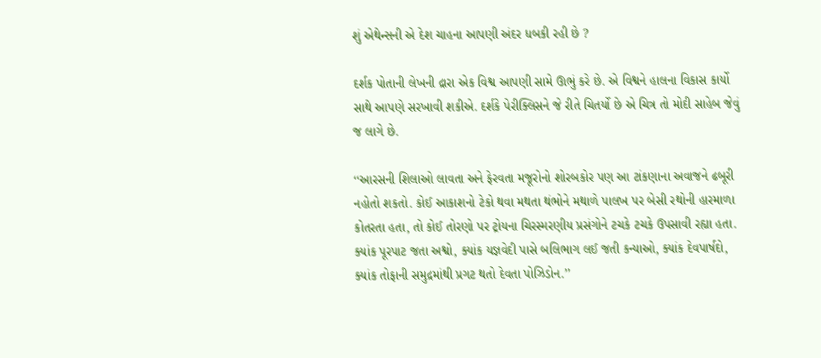શું એથેન્સની એ દેશ ચાહના આપણી અંદર ધબકી રહી છે ?

દર્શક પોતાની લેખની દ્રારા એક વિશ્વ આપણી સામે ઊભું કરે છે. એ વિશ્વને હાલના વિકાસ કાર્યો સાથે આપણે સરખાવી શકીએ. દર્શકે પેરીક્લિસને જે રીતે ચિતર્યો છે એ ચિત્ર તો મોદી સાહેબ જેવું જ લાગે છે.

‘‘આરસની શિલાઓ લાવતા અને ફેરવતા મજૂરોનો શોરબકોર પણ આ ટાંકણાના અવાજને ઢબૂરી નહોતો શકતો. કોઈ આકાશનો ટેકો થવા મથતા થંભોને મથાળે પાલખ પર બેસી રથોની હારમાળા કોતરતા હતા, તો કોઈ તોરણો પર ટ્રોયના ચિરસ્મરણીય પ્રસંગોને ટચકે ટચકે ઉપસાવી રહ્યા હતા. ક્યાંક પૂરપાટ જતા અશ્વો, ક્યાંક યજ્ઞવેદી પાસે બલિભાગ લઈ જતી કન્યાઓ, ક્યાંક દેવપાર્ષદો, ક્યાંક તોફાની સમુદ્રમાંથી પ્રગટ થતો દેવતા પોઝિડોન.’’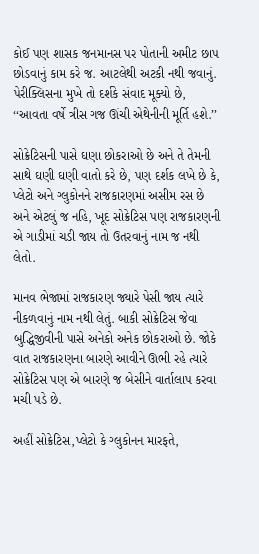કોઈ પણ શાસક જનમાનસ પર પોતાની અમીટ છાપ છોડવાનું કામ કરે જ. આટલેથી અટકી નથી જવાનું. પેરીક્લિસના મુખે તો દર્શકે સંવાદ મૂક્યો છે, ‘‘આવતા વર્ષે ત્રીસ ગજ ઊંચી એથેનીની મૂર્તિ હશે.’’

સોક્રેટિસની પાસે ઘણા છોકરાઓ છે અને તે તેમની સાથે ઘણી ઘણી વાતો કરે છે, પણ દર્શક લખે છે કે, પ્લેટો અને ગ્લુકોનને રાજકારણમાં અસીમ રસ છે અને એટલું જ નહિ, ખૂદ સોક્રેટિસ પણ રાજકારણની એ ગાડીમાં ચડી જાય તો ઉતરવાનું નામ જ નથી લેતો.

માનવ ભેજામાં રાજકારણ જ્યારે પેસી જાય ત્યારે નીકળવાનું નામ નથી લેતું. બાકી સોક્રેટિસ જેવા બુદ્ધિજીવીની પાસે અનેકો અનેક છોકરાઓ છે. જોકે વાત રાજકારણના બારણે આવીને ઊભી રહે ત્યારે સોક્રેટિસ પણ એ બારણે જ બેસીને વાર્તાલાપ કરવા મચી પડે છે.

અહીં સોક્રેટિસ,પ્લેટો કે ગ્લુકોનન મારફતે,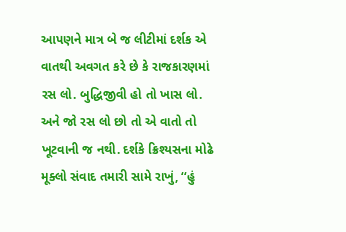આપણને માત્ર બે જ લીટીમાં દર્શક એ વાતથી અવગત કરે છે કે રાજકારણમાં રસ લો. બુદ્ધિજીવી હો તો ખાસ લો. અને જો રસ લો છો તો એ વાતો તો ખૂટવાની જ નથી. દર્શકે ક્રિશ્યસના મોઢે મૂક્લો સંવાદ તમારી સામે રાખું, ‘‘હું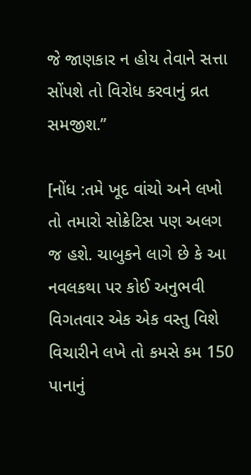જે જાણકાર ન હોય તેવાને સત્તા સોંપશે તો વિરોધ કરવાનું વ્રત સમજીશ.’’

[નોંધ :તમે ખૂદ વાંચો અને લખો તો તમારો સોક્રેટિસ પણ અલગ જ હશે. ચાબુકને લાગે છે કે આ નવલકથા પર કોઈ અનુભવી વિગતવાર એક એક વસ્તુ વિશે વિચારીને લખે તો કમસે કમ 150 પાનાનું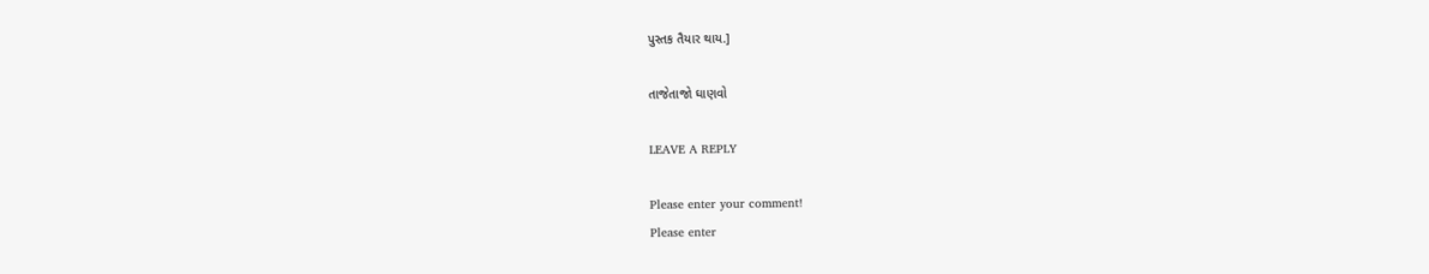પુસ્તક તૈયાર થાય.]

તાજેતાજો ઘાણવો

LEAVE A REPLY

Please enter your comment!
Please enter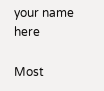your name here

Most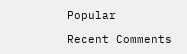Popular

Recent Comments